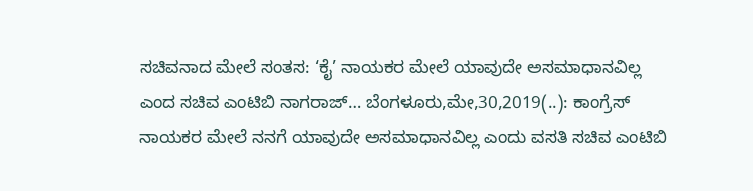ಸಚಿವನಾದ ಮೇಲೆ ಸಂತಸ: ‘ಕೈ’ ನಾಯಕರ ಮೇಲೆ ಯಾವುದೇ ಅಸಮಾಧಾನವಿಲ್ಲ ಎಂದ ಸಚಿವ ಎಂಟಿಬಿ ನಾಗರಾಜ್… ಬೆಂಗಳೂರು,ಮೇ,30,2019(..): ಕಾಂಗ್ರೆಸ್ ನಾಯಕರ ಮೇಲೆ ನನಗೆ ಯಾವುದೇ ಅಸಮಾಧಾನವಿಲ್ಲ ಎಂದು ವಸತಿ ಸಚಿವ ಎಂಟಿಬಿ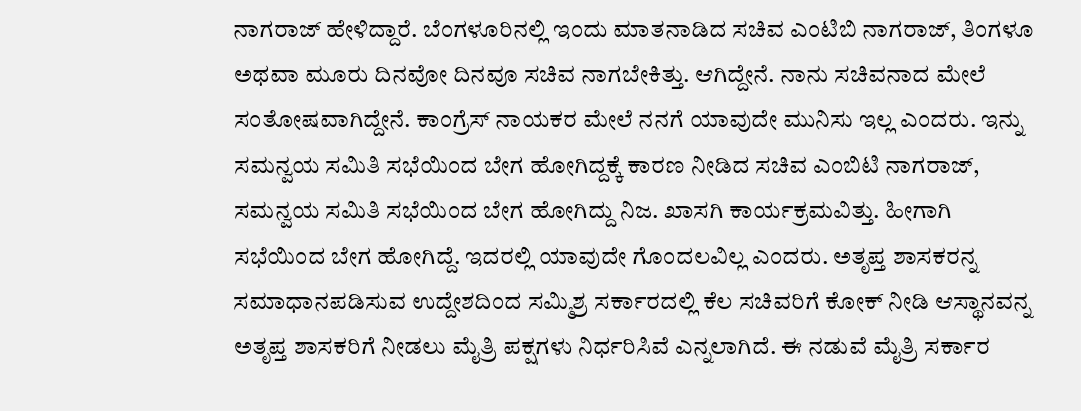ನಾಗರಾಜ್ ಹೇಳಿದ್ದಾರೆ. ಬೆಂಗಳೂರಿನಲ್ಲಿ ಇಂದು ಮಾತನಾಡಿದ ಸಚಿವ ಎಂಟಿಬಿ ನಾಗರಾಜ್, ತಿಂಗಳೂ ಅಥವಾ ಮೂರು ದಿನವೋ ದಿನವೂ ಸಚಿವ ನಾಗಬೇಕಿತ್ತು. ಆಗಿದ್ದೇನೆ. ನಾನು ಸಚಿವನಾದ ಮೇಲೆ ಸಂತೋಷವಾಗಿದ್ದೇನೆ. ಕಾಂಗ್ರೆಸ್ ನಾಯಕರ ಮೇಲೆ ನನಗೆ ಯಾವುದೇ ಮುನಿಸು ಇಲ್ಲ ಎಂದರು. ಇನ್ನು ಸಮನ್ವಯ ಸಮಿತಿ ಸಭೆಯಿಂದ ಬೇಗ ಹೋಗಿದ್ದಕ್ಕೆ ಕಾರಣ ನೀಡಿದ ಸಚಿವ ಎಂಬಿಟಿ ನಾಗರಾಜ್, ಸಮನ್ವಯ ಸಮಿತಿ ಸಭೆಯಿಂದ ಬೇಗ ಹೋಗಿದ್ದು ನಿಜ. ಖಾಸಗಿ ಕಾರ್ಯಕ್ರಮವಿತ್ತು. ಹೀಗಾಗಿ ಸಭೆಯಿಂದ ಬೇಗ ಹೋಗಿದ್ದೆ. ಇದರಲ್ಲಿ ಯಾವುದೇ ಗೊಂದಲವಿಲ್ಲ ಎಂದರು. ಅತೃಪ್ತ ಶಾಸಕರನ್ನ ಸಮಾಧಾನಪಡಿಸುವ ಉದ್ದೇಶದಿಂದ ಸಮ್ಮಿಶ್ರ ಸರ್ಕಾರದಲ್ಲಿ ಕೆಲ ಸಚಿವರಿಗೆ ಕೋಕ್ ನೀಡಿ ಆಸ್ಥಾನವನ್ನ ಅತೃಪ್ತ ಶಾಸಕರಿಗೆ ನೀಡಲು ಮೈತ್ರಿ ಪಕ್ಷಗಳು ನಿರ್ಧರಿಸಿವೆ ಎನ್ನಲಾಗಿದೆ. ಈ ನಡುವೆ ಮೈತ್ರಿ ಸರ್ಕಾರ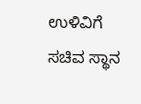ಉಳಿವಿಗೆ ಸಚಿವ ಸ್ಥಾನ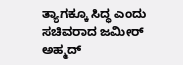ತ್ಯಾಗಕ್ಕೂ ಸಿದ್ಧ ಎಂದು ಸಚಿವರಾದ ಜಮೀರ್ ಅಹ್ಮದ್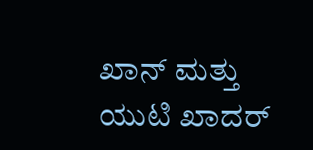ಖಾನ್ ಮತ್ತು ಯುಟಿ ಖಾದರ್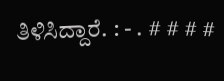ತಿಳಿಸಿದ್ದಾರೆ. : - . # # # #